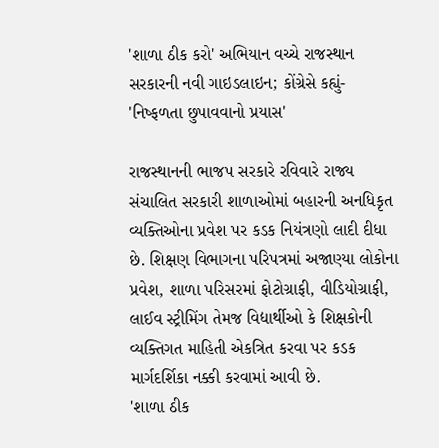'શાળા ઠીક કરો' અભિયાન વચ્ચે રાજસ્થાન સરકારની નવી ગાઇડલાઇન; કોંગ્રેસે કહ્યું- 'નિષ્ફળતા છુપાવવાનો પ્રયાસ'

રાજસ્થાનની ભાજપ સરકારે રવિવારે રાજ્ય સંચાલિત સરકારી શાળાઓમાં બહારની અનધિકૃત વ્યક્તિઓના પ્રવેશ પર કડક નિયંત્રણો લાદી દીધા છે. શિક્ષણ વિભાગના પરિપત્રમાં અજાણ્યા લોકોના પ્રવેશ, શાળા પરિસરમાં ફોટોગ્રાફી, વીડિયોગ્રાફી, લાઈવ સ્ટ્રીમિંગ તેમજ વિદ્યાર્થીઓ કે શિક્ષકોની વ્યક્તિગત માહિતી એકત્રિત કરવા પર કડક માર્ગદર્શિકા નક્કી કરવામાં આવી છે.
'શાળા ઠીક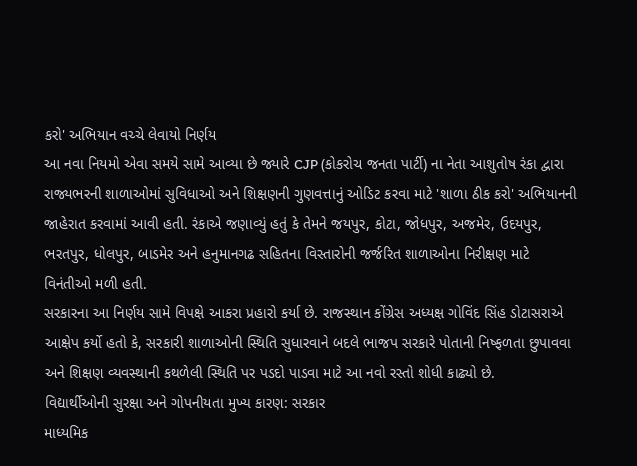કરો' અભિયાન વચ્ચે લેવાયો નિર્ણય
આ નવા નિયમો એવા સમયે સામે આવ્યા છે જ્યારે CJP (કોકરોચ જનતા પાર્ટી) ના નેતા આશુતોષ રંકા દ્વારા રાજ્યભરની શાળાઓમાં સુવિધાઓ અને શિક્ષણની ગુણવત્તાનું ઓડિટ કરવા માટે 'શાળા ઠીક કરો' અભિયાનની જાહેરાત કરવામાં આવી હતી. રંકાએ જણાવ્યું હતું કે તેમને જયપુર, કોટા, જોધપુર, અજમેર, ઉદયપુર, ભરતપુર, ધોલપુર, બાડમેર અને હનુમાનગઢ સહિતના વિસ્તારોની જર્જરિત શાળાઓના નિરીક્ષણ માટે વિનંતીઓ મળી હતી.
સરકારના આ નિર્ણય સામે વિપક્ષે આકરા પ્રહારો કર્યા છે. રાજસ્થાન કોંગ્રેસ અધ્યક્ષ ગોવિંદ સિંહ ડોટાસરાએ આક્ષેપ કર્યો હતો કે, સરકારી શાળાઓની સ્થિતિ સુધારવાને બદલે ભાજપ સરકારે પોતાની નિષ્ફળતા છુપાવવા અને શિક્ષણ વ્યવસ્થાની કથળેલી સ્થિતિ પર પડદો પાડવા માટે આ નવો રસ્તો શોધી કાઢ્યો છે.
વિદ્યાર્થીઓની સુરક્ષા અને ગોપનીયતા મુખ્ય કારણ: સરકાર
માધ્યમિક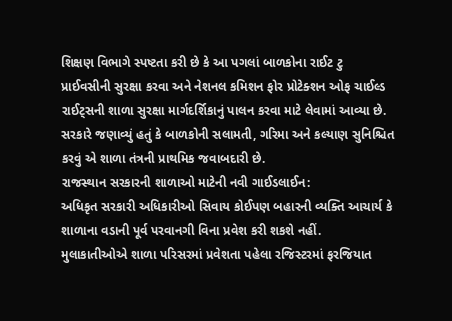શિક્ષણ વિભાગે સ્પષ્ટતા કરી છે કે આ પગલાં બાળકોના રાઈટ ટુ પ્રાઈવસીની સુરક્ષા કરવા અને નેશનલ કમિશન ફોર પ્રોટેક્શન ઓફ ચાઈલ્ડ રાઈટ્સની શાળા સુરક્ષા માર્ગદર્શિકાનું પાલન કરવા માટે લેવામાં આવ્યા છે. સરકારે જણાવ્યું હતું કે બાળકોની સલામતી, ગરિમા અને કલ્યાણ સુનિશ્ચિત કરવું એ શાળા તંત્રની પ્રાથમિક જવાબદારી છે.
રાજસ્થાન સરકારની શાળાઓ માટેની નવી ગાઈડલાઈન:
અધિકૃત સરકારી અધિકારીઓ સિવાય કોઈપણ બહારની વ્યક્તિ આચાર્ય કે શાળાના વડાની પૂર્વ પરવાનગી વિના પ્રવેશ કરી શકશે નહીં.
મુલાકાતીઓએ શાળા પરિસરમાં પ્રવેશતા પહેલા રજિસ્ટરમાં ફરજિયાત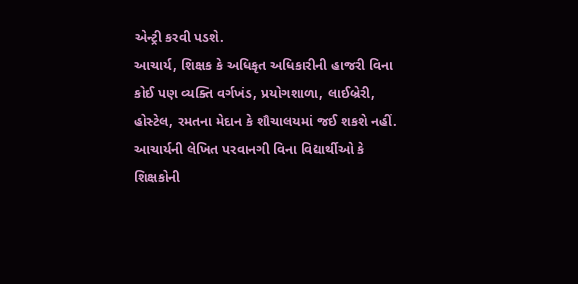એન્ટ્રી કરવી પડશે.
આચાર્ય, શિક્ષક કે અધિકૃત અધિકારીની હાજરી વિના કોઈ પણ વ્યક્તિ વર્ગખંડ, પ્રયોગશાળા, લાઈબ્રેરી, હોસ્ટેલ, રમતના મેદાન કે શૌચાલયમાં જઈ શકશે નહીં.
આચાર્યની લેખિત પરવાનગી વિના વિદ્યાર્થીઓ કે શિક્ષકોની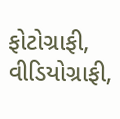ફોટોગ્રાફી, વીડિયોગ્રાફી,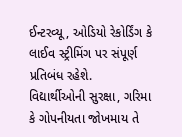ઈન્ટરવ્યૂ, ઓડિયો રેકોર્ડિંગ કે લાઈવ સ્ટ્રીમિંગ પર સંપૂર્ણ પ્રતિબંધ રહેશે.
વિદ્યાર્થીઓની સુરક્ષા, ગરિમા કે ગોપનીયતા જોખમાય તે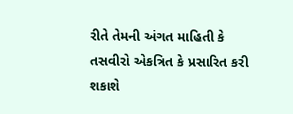રીતે તેમની અંગત માહિતી કે તસવીરો એકત્રિત કે પ્રસારિત કરી શકાશે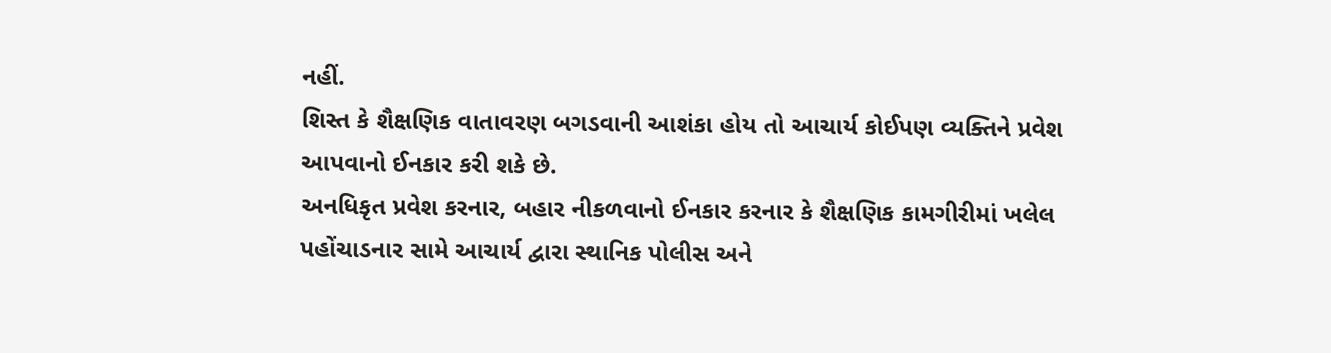નહીં.
શિસ્ત કે શૈક્ષણિક વાતાવરણ બગડવાની આશંકા હોય તો આચાર્ય કોઈપણ વ્યક્તિને પ્રવેશ આપવાનો ઈનકાર કરી શકે છે.
અનધિકૃત પ્રવેશ કરનાર, બહાર નીકળવાનો ઈનકાર કરનાર કે શૈક્ષણિક કામગીરીમાં ખલેલ પહોંચાડનાર સામે આચાર્ય દ્વારા સ્થાનિક પોલીસ અને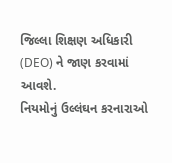જિલ્લા શિક્ષણ અધિકારી (DEO) ને જાણ કરવામાં આવશે.
નિયમોનું ઉલ્લંઘન કરનારાઓ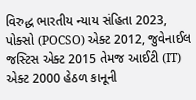વિરુદ્ધ ભારતીય ન્યાય સંહિતા 2023, પોક્સો (POCSO) એક્ટ 2012, જુવેનાઈલ જસ્ટિસ એક્ટ 2015 તેમજ આઈટી (IT) એક્ટ 2000 હેઠળ કાનૂની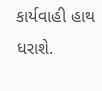કાર્યવાહી હાથ ધરાશે.